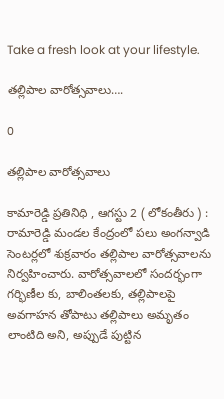Take a fresh look at your lifestyle.

తల్లిపాల వారోత్సవాలు….

0

తల్లిపాల వారోత్సవాలు

కామారెడ్డి ప్రతినిధి , ఆగస్టు 2 ( లోకంతీరు ) : రామారెడ్డి మండల కేంద్రంలో పలు అంగన్వాడి సెంటర్లలో శుక్రవారం తల్లిపాల వారోత్సవాలను నిర్వహించారు. వారోత్సవాలలో సందర్భంగా గర్భిణీల కు, బాలింతలకు, తల్లిపాలపై అవగాహన తోపాటు తల్లిపాలు అమృతం లాంటిది అని, అప్పుడే పుట్టిన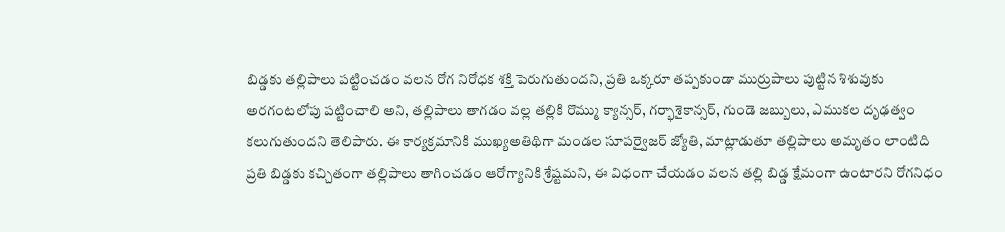బిడ్డకు తల్లిపాలు పట్టించడం వలన రోగ నిరోధక శక్తి పెరుగుతుందని, ప్రతి ఒక్కరూ తప్పకుండా ముర్రుపాలు పుట్టిన శిశువుకు అరగంటలోపు పట్టించాలి అని, తల్లిపాలు తాగడం వల్ల తల్లికి రొమ్ము క్యాన్సర్, గర్భాశైకాన్సర్, గుండె జబ్బులు, ఎముకల దృఢత్వం కలుగుతుందని తెలిపారు. ఈ కార్యక్రమానికి ముఖ్యఅతిథిగా మండల సూపర్వైజర్ జ్యోతి, మాట్లాడుతూ తల్లిపాలు అమృతం లాంటిది ప్రతి బిడ్డకు కచ్చితంగా తల్లిపాలు తాగించడం ఆరోగ్యానికి శ్రేష్టమని, ఈ విధంగా చేయడం వలన తల్లి బిడ్డ క్షేమంగా ఉంటారని రోగనిధం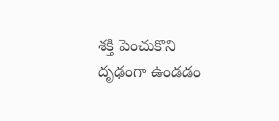శక్తి పెంచుకొని దృఢంగా ఉండడం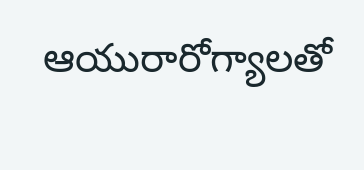ఆయురారోగ్యాలతో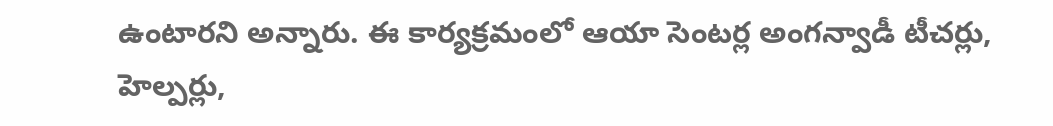ఉంటారని అన్నారు. ఈ కార్యక్రమంలో ఆయా సెంటర్ల అంగన్వాడీ టీచర్లు, హెల్పర్లు,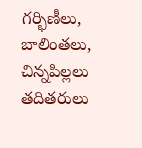గర్భిణీలు, బాలింతలు, చిన్నపిల్లలు తదితరులు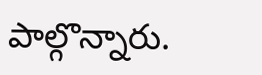పాల్గొన్నారు.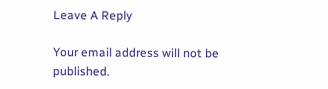Leave A Reply

Your email address will not be published.